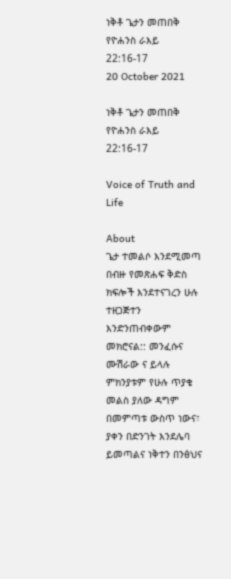ነቅቶ ጌታን መጠበቅ የዮሐንስ ራእይ 22:16-17
20 October 2021

ነቅቶ ጌታን መጠበቅ የዮሐንስ ራእይ 22:16-17

Voice of Truth and Life

About
ጌታ ተመልሶ እንደሚመጣ በብዙ የመጽሐፍ ቅድስ ክፍሎች እንደተናገረን ሁሉ ተዘጋጅተን እንድንጠብቀውም መክሮናል:: መንፈሱና ሙሽራው ና ይላሉ ምክንያቱም የሁሉ ጥያቄ መልስ ያለው ዳግም በመምጣቱ ውስጥ ነውና፣ ያቀን በድንገት እንደሌባ ይመጣልና ነቅተን በንፅህና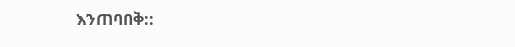እንጠባበቅ::